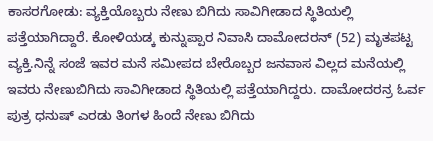ಕಾಸರಗೋಡು: ವ್ಯಕ್ತಿಯೊಬ್ಬರು ನೇಣು ಬಿಗಿದು ಸಾವಿಗೀಡಾದ ಸ್ಥಿತಿಯಲ್ಲಿ ಪತ್ತೆಯಾಗಿದ್ದಾರೆ. ಕೋಳಿಯಡ್ಕ ಕುನ್ನುಪ್ಪಾರ ನಿವಾಸಿ ದಾಮೋದರನ್ (52) ಮೃತಪಟ್ಟ ವ್ಯಕ್ತಿ.ನಿನ್ನೆ ಸಂಜೆ ಇವರ ಮನೆ ಸಮೀಪದ ಬೇರೊಬ್ಬರ ಜನವಾಸ ವಿಲ್ಲದ ಮನೆಯಲ್ಲಿ ಇವರು ನೇಣುಬಿಗಿದು ಸಾವಿಗೀಡಾದ ಸ್ಥಿತಿಯಲ್ಲಿ ಪತ್ತೆಯಾಗಿದ್ದರು. ದಾಮೋದರನ್ರ ಓರ್ವ ಪುತ್ರ ಧನುಷ್ ಎರಡು ತಿಂಗಳ ಹಿಂದೆ ನೇಣು ಬಿಗಿದು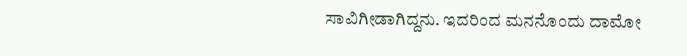ಸಾವಿಗೀಡಾಗಿದ್ದನು. ಇದರಿಂದ ಮನನೊಂದು ದಾಮೋ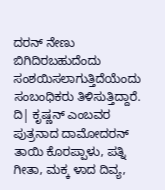ದರನ್ ನೇಣು ಬಿಗಿದಿರಬಹುದೆಂದು ಸಂಶಯಿಸಲಾಗುತ್ತಿದೆಯೆಂದು ಸಂಬಂಧಿಕರು ತಿಳಿಸುತ್ತಿದ್ದಾರೆ. ದಿ| ಕೃಷ್ಣನ್ ಎಂಬವರ ಪುತ್ರನಾದ ದಾಮೋದರನ್ ತಾಯಿ ಕೊರಪ್ಪಾಳು, ಪತ್ನಿ ಗೀತಾ, ಮಕ್ಕ ಳಾದ ದಿವ್ಯ,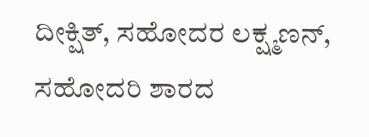ದೀಕ್ಷಿತ್, ಸಹೋದರ ಲಕ್ಷ್ಮಣನ್, ಸಹೋದರಿ ಶಾರದ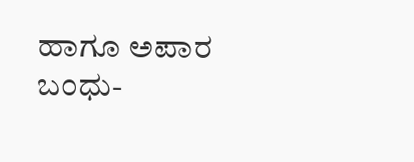ಹಾಗೂ ಅಪಾರ ಬಂಧು-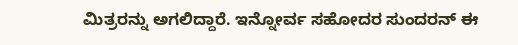ಮಿತ್ರರನ್ನು ಅಗಲಿದ್ದಾರೆ. ಇನ್ನೋರ್ವ ಸಹೋದರ ಸುಂದರನ್ ಈ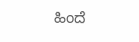ಹಿಂದೆ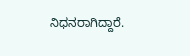ನಿಧನರಾಗಿದ್ದಾರೆ.